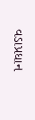વડાપ્રધાન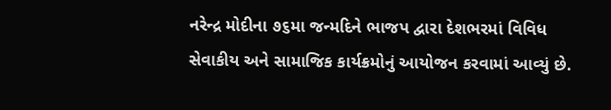નરેન્દ્ર મોદીના ૭૬મા જન્મદિને ભાજપ દ્વારા દેશભરમાં વિવિધ સેવાકીય અને સામાજિક કાર્યક્રમોનું આયોજન કરવામાં આવ્યું છે.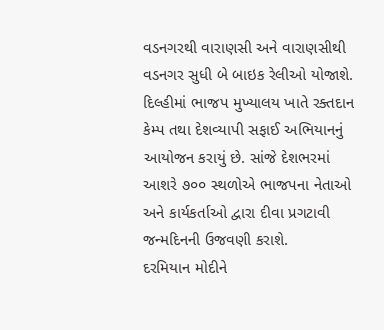વડનગરથી વારાણસી અને વારાણસીથી વડનગર સુધી બે બાઇક રેલીઓ યોજાશે. દિલ્હીમાં ભાજપ મુખ્યાલય ખાતે રક્તદાન કેમ્પ તથા દેશવ્યાપી સફાઈ અભિયાનનું આયોજન કરાયું છે. સાંજે દેશભરમાં આશરે ૭૦૦ સ્થળોએ ભાજપના નેતાઓ અને કાર્યકર્તાઓ દ્વારા દીવા પ્રગટાવી જન્મદિનની ઉજવણી કરાશે.
દરમિયાન મોદીને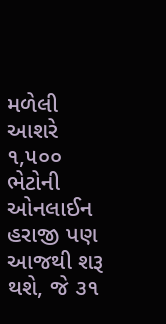મળેલી આશરે ૧,૫૦૦ ભેટોની ઓનલાઈન હરાજી પણ આજથી શરૂ થશે, જે ૩૧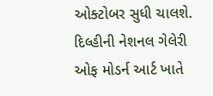ઓક્ટોબર સુધી ચાલશે. દિલ્હીની નેશનલ ગેલેરી ઓફ મોડર્ન આર્ટ ખાતે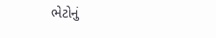ભેટોનું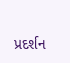પ્રદર્શન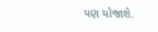પણ યોજાશે.